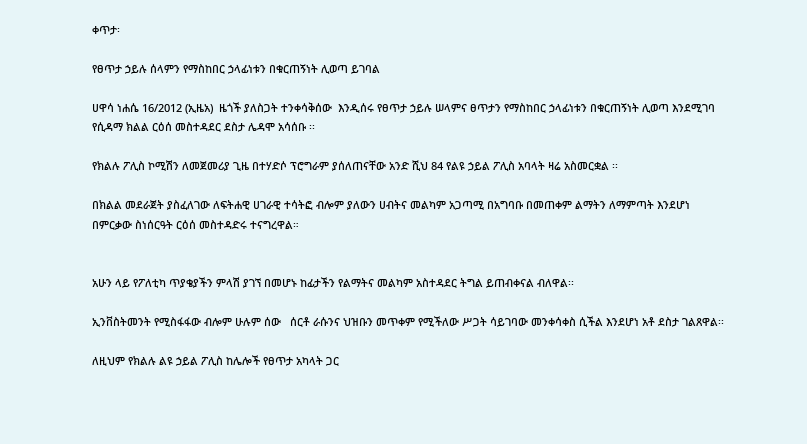ቀጥታ፡

የፀጥታ ኃይሉ ሰላምን የማስከበር ኃላፊነቱን በቁርጠኝነት ሊወጣ ይገባል

ሀዋሳ ነሐሴ 16/2012 (ኢዜአ)  ዜጎች ያለስጋት ተንቀሳቅሰው  እንዲሰሩ የፀጥታ ኃይሉ ሠላምና ፀጥታን የማስከበር ኃላፊነቱን በቁርጠኝነት ሊወጣ እንደሚገባ የሲዳማ ክልል ርዕሰ መስተዳደር ደስታ ሌዳሞ አሳሰቡ ፡፡

የክልሉ ፖሊስ ኮሚሽን ለመጀመሪያ ጊዜ በተሃድሶ ፕሮግራም ያሰለጠናቸው አንድ ሺህ 84 የልዩ ኃይል ፖሊስ አባላት ዛሬ አስመርቋል ፡፡

በክልል መደራጀት ያስፈለገው ለፍትሐዊ ሀገራዊ ተሳትፎ ብሎም ያለውን ሀብትና መልካም አጋጣሚ በአግባቡ በመጠቀም ልማትን ለማምጣት እንደሆነ በምርቃው ስነሰርዓት ርዕሰ መስተዳድሩ ተናግረዋል።


አሁን ላይ የፖለቲካ ጥያቄያችን ምላሽ ያገኘ በመሆኑ ከፊታችን የልማትና መልካም አስተዳደር ትግል ይጠብቀናል ብለዋል፡፡

ኢንቨስትመንት የሚስፋፋው ብሎም ሁሉም ሰው   ሰርቶ ራሱንና ህዝቡን መጥቀም የሚችለው ሥጋት ሳይገባው መንቀሳቀስ ሲችል እንደሆነ አቶ ደስታ ገልጸዋል፡፡

ለዚህም የክልሉ ልዩ ኃይል ፖሊስ ከሌሎች የፀጥታ አካላት ጋር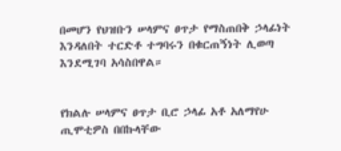በመሆን የህዝቡን ሠላምና ፀጥታ የማስጠበቅ ኃላፊነት እንዳለበት ተርድቶ ተግባሩን በቁርጠኝነት ሊወጣ እንደሚገባ አሳስበዋል።


የክልሉ ሠላምና ፀጥታ ቢሮ ኃላፊ አቶ አለማየሁ ጢሞቲዎስ በበኩላቸው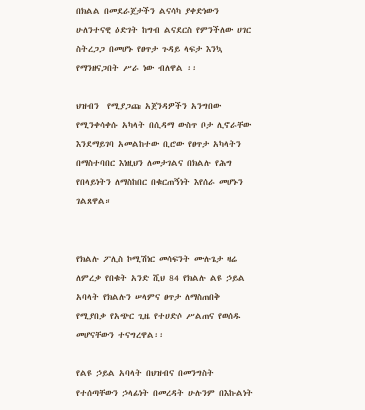በክልል በመደራጀታችን ልናሳካ ያቀድነውን ሁለንተናዊ ዕድገት ከግብ ልናደርስ የምንችለው ሀገር ስትረጋጋ በመሆኑ የፀጥታ ጉዳይ ላፍታ እንኳ የማንዘናጋበት ሥራ ነው ብለዋል ፡፡

ህዝብን  የሚያጋጩ አጀንዳዎችን አንግበው የሚንቀሳቀሱ አካላት በሲዳማ ውስጥ ቦታ ሊኖራቸው እንደማይገባ አመልከተው ቢሮው የፀጥታ አካላትን በማስተባበር እነዚህን ለመታገልና በክልሉ የሕግ የበላይነትን ለማስከበር በቁርጠኝነት እየሰራ መሆኑን ገልጸዋል።


የክልሉ ፖሊስ ኮሚሽነር መሳፍንት ሙሉጌታ ዛሬ ለምረቃ የበቁት አንድ ሺህ 84 የክልሉ ልዩ ኃይል አባላት የክልሉን ሠላምና ፀጥታ ለማስጠበቅ የሚያበቃ የአጭር ጊዜ የተሀድሶ ሥልጠና የወሰዱ መሆናቸውን ተናግረዋል፡፡

የልዩ ኃይል አባላት በህዝብና በመንግስት የተሰጣቸውን ኃላፊነት በመረዳት ሁሉንም በእኩልነት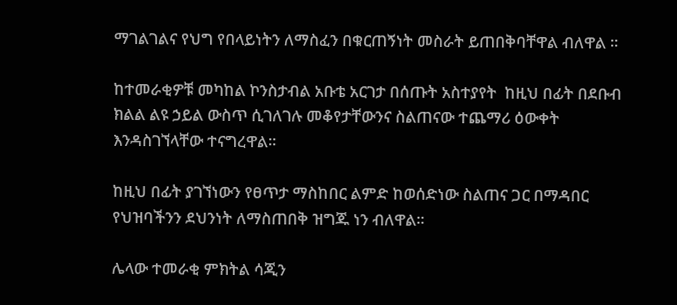ማገልገልና የህግ የበላይነትን ለማስፈን በቁርጠኝነት መስራት ይጠበቅባቸዋል ብለዋል ፡፡

ከተመራቂዎቹ መካከል ኮንስታብል አቡቴ አርገታ በሰጡት አስተያየት  ከዚህ በፊት በደቡብ ክልል ልዩ ኃይል ውስጥ ሲገለገሉ መቆየታቸውንና ስልጠናው ተጨማሪ ዕውቀት እንዳስገኘላቸው ተናግረዋል።

ከዚህ በፊት ያገኘነውን የፀጥታ ማስከበር ልምድ ከወሰድነው ስልጠና ጋር በማዳበር  የህዝባችንን ደህንነት ለማስጠበቅ ዝግጁ ነን ብለዋል።

ሌላው ተመራቂ ምክትል ሳጂን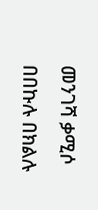መንገሻ ቃሚሶ በበኩሉ በክልሉ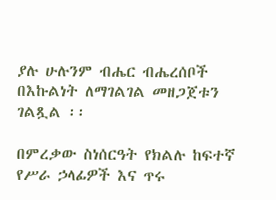ያሉ ሁሉንም ብሔር ብሔረሰቦች በእኩልነት ለማገልገል መዘጋጀቱን ገልጿል ፡፡

በምረቃው ስነሰርዓት የክልሉ ከፍተኛ የሥራ ኃላፊዎች እና ጥሩ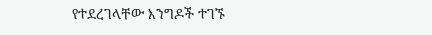የተደረገላቸው እንግዶች ተገኙ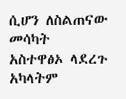ሲሆን ለስልጠናው  መሳካት  አስተዋፅኦ ላደረጉ አካላትም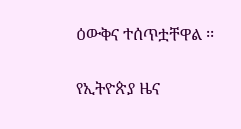ዕውቅና ተሰጥቷቸዋል ፡፡

የኢትዮጵያ ዜና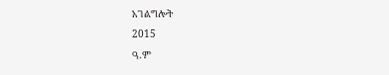አገልግሎት
2015
ዓ.ም